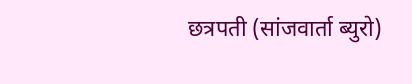छत्रपती (सांजवार्ता ब्युरो)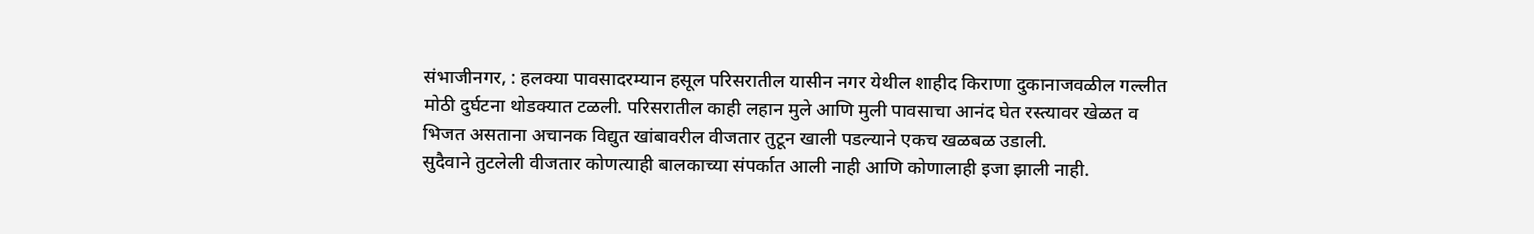संभाजीनगर, : हलक्या पावसादरम्यान हसूल परिसरातील यासीन नगर येथील शाहीद किराणा दुकानाजवळील गल्लीत मोठी दुर्घटना थोडक्यात टळली. परिसरातील काही लहान मुले आणि मुली पावसाचा आनंद घेत रस्त्यावर खेळत व भिजत असताना अचानक विद्युत खांबावरील वीजतार तुटून खाली पडल्याने एकच खळबळ उडाली.
सुदैवाने तुटलेली वीजतार कोणत्याही बालकाच्या संपर्कात आली नाही आणि कोणालाही इजा झाली नाही.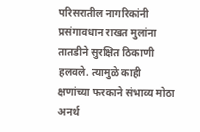परिसरातील नागरिकांनी प्रसंगावधान राखत मुलांना तातडीने सुरक्षित ठिकाणी हलवले. त्यामुळे काही क्षणांच्या फरकाने संभाव्य मोठा अनर्थ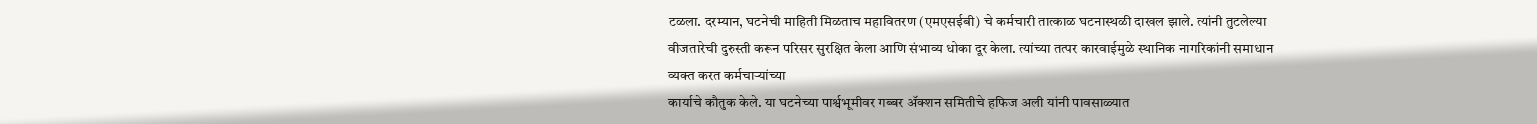टळला. दरम्यान, घटनेची माहिती मिळताच महावितरण (एमएसईबी) चे कर्मचारी तात्काळ घटनास्थळी दाखल झाले. त्यांनी तुटलेल्या वीजतारेची दुरुस्ती करून परिसर सुरक्षित केला आणि संभाव्य धोका दूर केला. त्यांच्या तत्पर कारवाईमुळे स्थानिक नागरिकांनी समाधान व्यक्त करत कर्मचाऱ्यांच्या
कार्याचे कौतुक केले. या घटनेच्या पार्श्वभूमीवर गब्बर ॲक्शन समितीचे हफिज अली यांनी पावसाळ्यात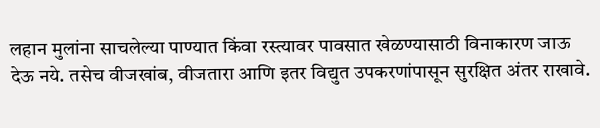लहान मुलांना साचलेल्या पाण्यात किंवा रस्त्यावर पावसात खेळण्यासाठी विनाकारण जाऊ देऊ नये. तसेच वीजखांब, वीजतारा आणि इतर विद्युत उपकरणांपासून सुरक्षित अंतर राखावे.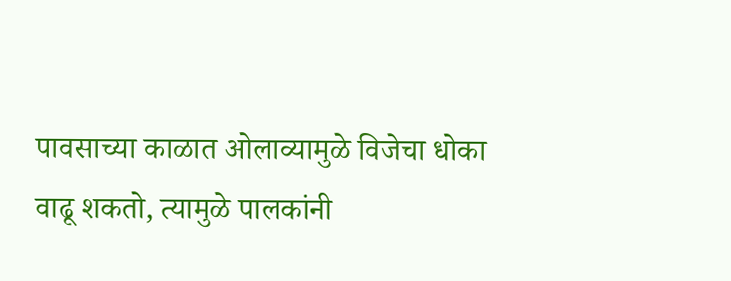पावसाच्या काळात ओलाव्यामुळे विजेचा धोका वाढू शकतो, त्यामुळे पालकांनी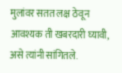मुलांवर सतत लक्ष ठेवून आवश्यक ती खबरदारी घ्यावी, असे त्यांनी सांगितले.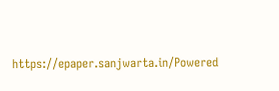https://epaper.sanjwarta.in/Powered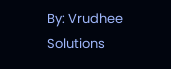By: Vrudhee Solutions